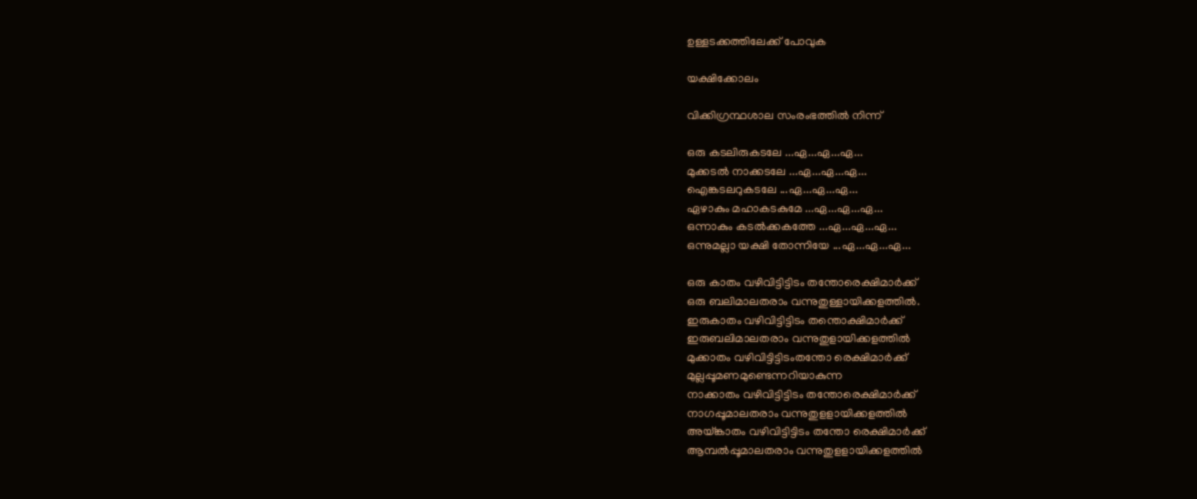ഉള്ളടക്കത്തിലേക്ക് പോവുക

യക്ഷിക്കോലം

വിക്കിഗ്രന്ഥശാല സംരംഭത്തിൽ നിന്ന്

ഒരു കടലിരുകടലേ ...ഏ...ഏ...ഏ...
മുക്കടൽ നാക്കടലേ ...ഏ...ഏ...ഏ...
ഐങ്കടലറുകടലേ ...ഏ...ഏ...ഏ...
ഏഴാകും മഹാകടകുമേ ...ഏ...ഏ...ഏ...
ഒന്നാകും കടൽക്കകത്തേ ...ഏ...ഏ...ഏ...
ഒന്നുമല്ലാ യക്ഷി തോന്നിയേ ...ഏ...ഏ...ഏ...

ഒരു കാതം വഴിവിട്ടിട്ടിടം തന്തോരെക്ഷിമാർക്ക്
ഒരു ബലിമാലതരാം വന്നുതുള്ളായിക്കളത്തിൽ.
ഇരുകാതം വഴിവിട്ടിട്ടിടം തന്തൊക്ഷിമാർക്ക്
ഇരുബലിമാലതരാം വന്നുതുളായിക്കളത്തിൽ
മുക്കാതം വഴിവിട്ടിട്ടിടംതന്തോ രെക്ഷിമാർക്ക്
മുല്ലപ്പൂമണമുണ്ടെന്നറിയാകുന്ന
നാക്കാതം വഴിവിട്ടിട്ടിടം തന്തോരെക്ഷിമാർക്ക്
നാഗപ്പൂമാലതരാം വന്നുതുളളായിക്കളത്തിൽ
അയ്ങ്കാതം വഴിവിട്ടിട്ടിടം തന്തോ രെക്ഷിമാർക്ക്
ആമ്പൽപ്പൂമാലതരാം വന്നുതുളളായിക്കളത്തിൽ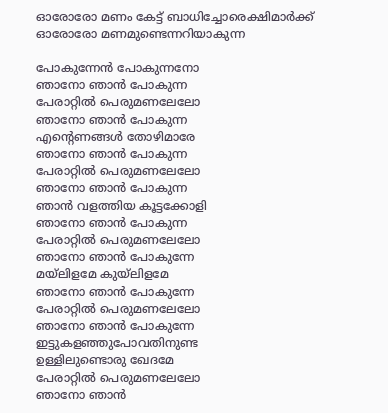ഓരോരോ മണം കേട്ട് ബാധിച്ചോരെക്ഷിമാർക്ക്
ഓരോരോ മണമുണ്ടെന്നറിയാകുന്ന

പോകുന്നേൻ പോകുന്നനോ
ഞാനോ ഞാൻ പോകുന്ന
പേരാറ്റിൽ പെരുമണലേലോ
ഞാനോ ഞാൻ പോകുന്ന
എന്റെണങ്ങൾ തോഴിമാരേ
ഞാനോ ഞാൻ പോകുന്ന
പേരാറ്റിൽ പെരുമണലേലോ
ഞാനോ ഞാൻ പോകുന്ന
ഞാൻ വളത്തിയ കൂട്ടക്കോളി
ഞാനോ ഞാൻ പോകുന്ന
പേരാറ്റിൽ പെരുമണലേലോ
ഞാനോ ഞാൻ പോകുന്നേ
മയ്‌ലിളമേ കുയ്‌ലിളമേ
ഞാനോ ഞാൻ പോകുന്നേ
പേരാറ്റിൽ പെരുമണലേലോ
ഞാനോ ഞാൻ പോകുന്നേ
ഇട്ടുകളഞ്ഞുപോവതിനുണ്ട
ഉള്ളിലുണ്ടൊരു ഖേദമേ
പേരാറ്റിൽ പെരുമണലേലോ
ഞാനോ ഞാൻ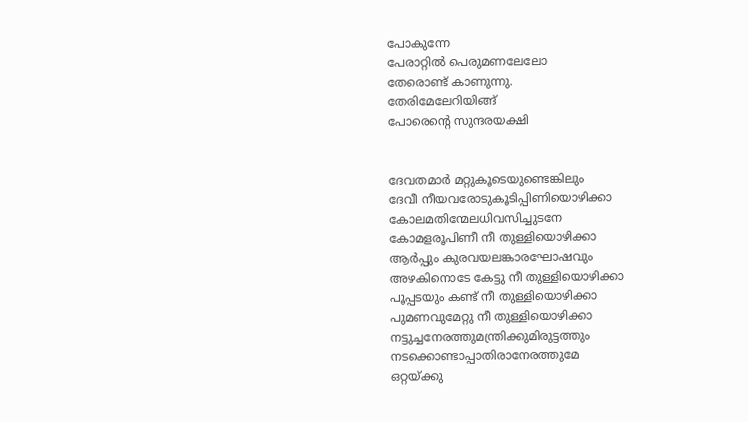പോകുന്നേ
പേരാറ്റിൽ പെരുമണലേലോ
തേരൊണ്ട് കാണുന്നു.
തേരിമേലേറിയിങ്ങ്
പോരെന്റെ സുന്ദരയക്ഷി


ദേവതമാർ മറ്റുകൂടെയുണ്ടെങ്കിലും
ദേവീ നീയവരോടുകൂടിപ്പിണിയൊഴിക്കാ
കോലമതിന്മേലധിവസിച്ചുടനേ
കോമളരൂപിണീ നീ തുള്ളിയൊഴിക്കാ
ആർപ്പും കുരവയലങ്കാരഘോഷവും
അഴകിനൊടേ കേട്ടു നീ തുള്ളിയൊഴിക്കാ
പൂപ്പടയും കണ്ട് നീ തുള്ളിയൊഴിക്കാ
പുമണവുമേറ്റു നീ തുള്ളിയൊഴിക്കാ
നട്ടുച്ചനേരത്തുമന്ത്രിക്കുമിരുട്ടത്തും
നടക്കൊണ്ടാപ്പാതിരാനേരത്തുമേ
ഒറ്റയ്ക്കു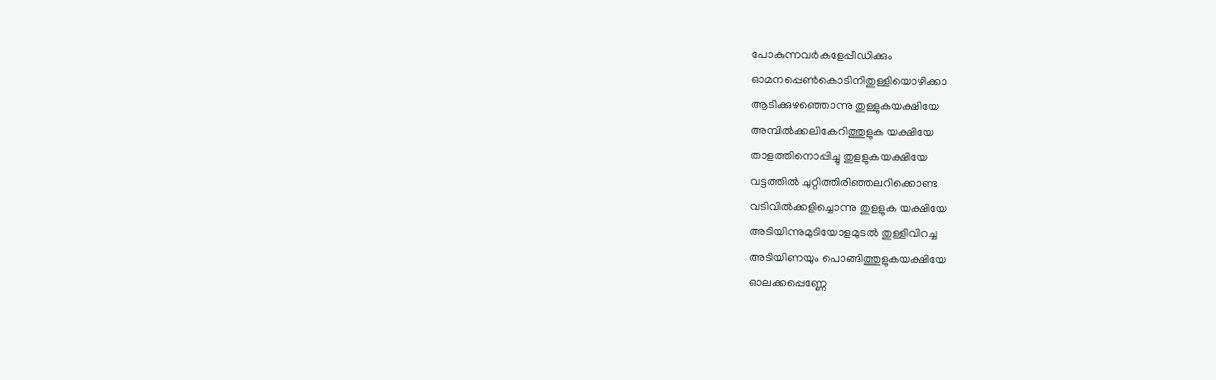പോകുന്നവർകളേപ്പീഡിക്കും
ഓമനപ്പെൺകൊടിനിതുള്ളിയൊഴിക്കാ
ആടിക്കുഴഞ്ഞൊന്നു തുള്ളുകയക്ഷിയേ
അമ്പിൽക്കലികേറിത്തുളുക യക്ഷിയേ
താളത്തിനൊപ്പിച്ചു തുളളുകയക്ഷിയേ
വട്ടത്തിൽ ചുറ്റിത്തിരിഞ്ഞലറിക്കൊണ്ട
വടിവിൽക്കളിച്ചൊന്നു തുളളുക യക്ഷിയേ
അടിയിന്നുമുടിയോളമുടൽ തുള്ളിവിറച്ച
അടിയിണയും പൊങ്ങിത്തുളുകയക്ഷിയേ
ഓലക്കപ്പെണ്ണേ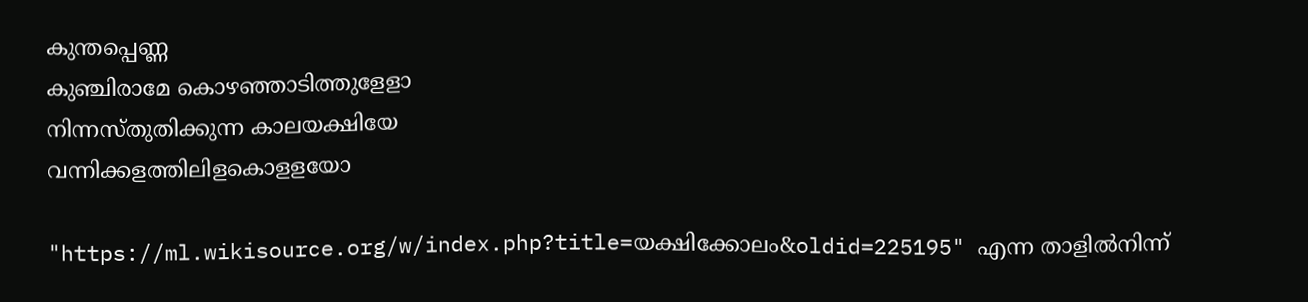കുന്തപ്പെണ്ണ
കുഞ്ചിരാമേ കൊഴഞ്ഞാടിത്തുളേളാ
നിന്നസ്തുതിക്കുന്ന കാലയക്ഷിയേ
വന്നിക്കളത്തിലിളകൊളളയോ

"https://ml.wikisource.org/w/index.php?title=യക്ഷിക്കോലം&oldid=225195" എന്ന താളിൽനിന്ന്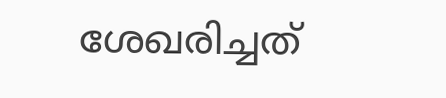ശേഖരിച്ചത്